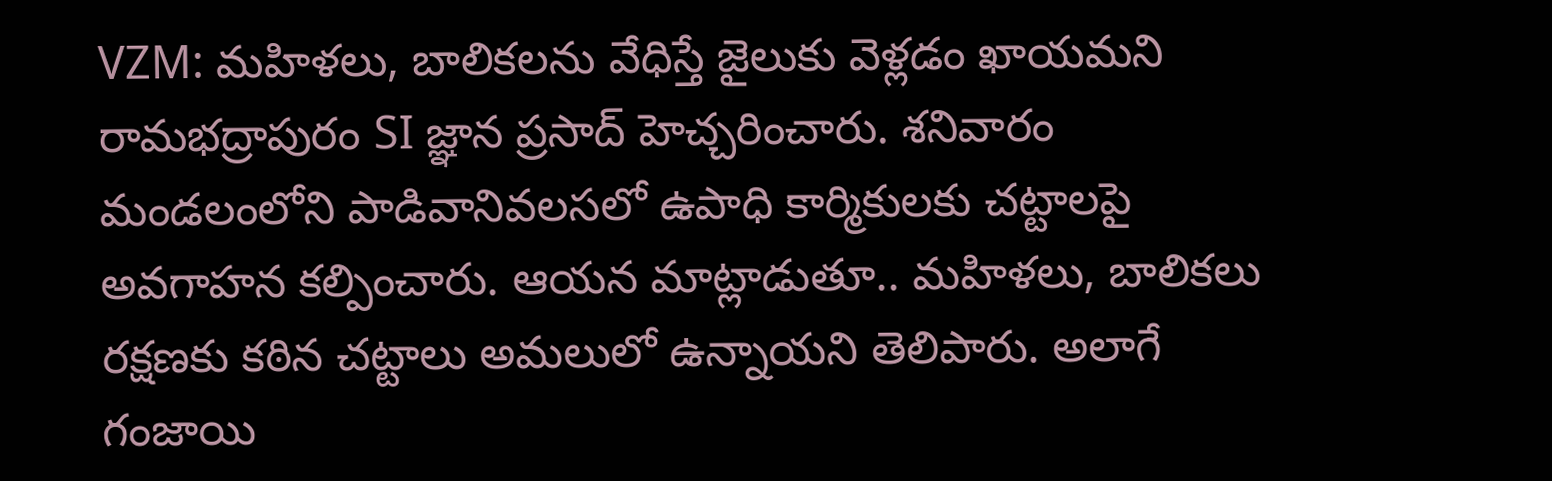VZM: మహిళలు, బాలికలను వేధిస్తే జైలుకు వెళ్లడం ఖాయమని రామభద్రాపురం SI జ్ఞాన ప్రసాద్ హెచ్చరించారు. శనివారం మండలంలోని పాడివానివలసలో ఉపాధి కార్మికులకు చట్టాలపై అవగాహన కల్పించారు. ఆయన మాట్లాడుతూ.. మహిళలు, బాలికలు రక్షణకు కఠిన చట్టాలు అమలులో ఉన్నాయని తెలిపారు. అలాగే గంజాయి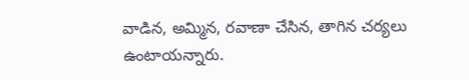వాడిన, అమ్మిన, రవాణా చేసిన, తాగిన చర్యలు ఉంటాయన్నారు.